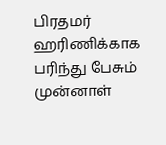பிரதமர் ஹரிணிக்காக பரிந்து பேசும் முன்னாள்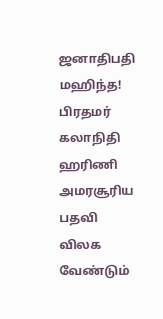ஜனாதிபதி மஹிந்த!
பிரதமர் கலாநிதி ஹரிணி அமரசூரிய பதவி விலக வேண்டும்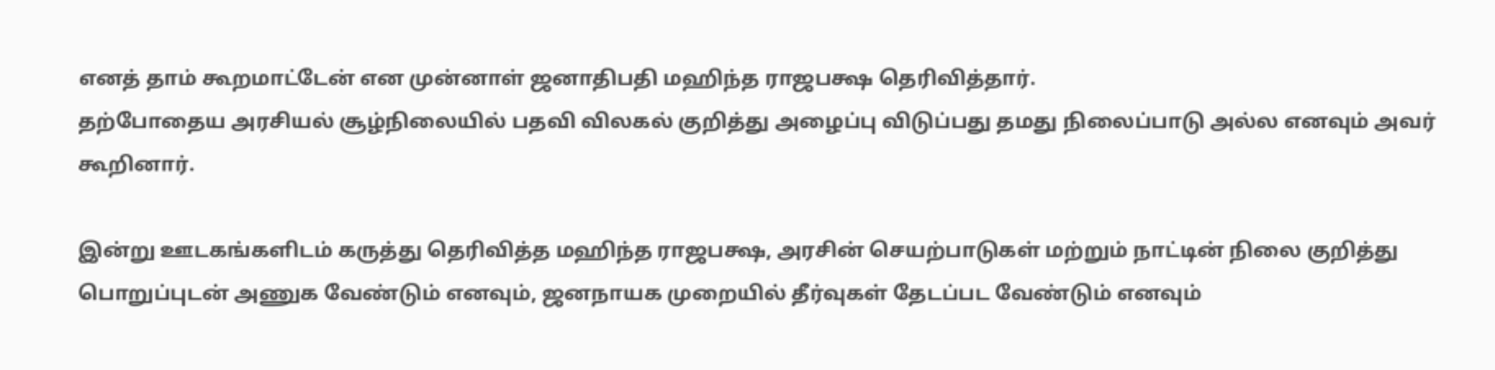எனத் தாம் கூறமாட்டேன் என முன்னாள் ஜனாதிபதி மஹிந்த ராஜபக்ஷ தெரிவித்தார்.
தற்போதைய அரசியல் சூழ்நிலையில் பதவி விலகல் குறித்து அழைப்பு விடுப்பது தமது நிலைப்பாடு அல்ல எனவும் அவர் கூறினார்.

இன்று ஊடகங்களிடம் கருத்து தெரிவித்த மஹிந்த ராஜபக்ஷ, அரசின் செயற்பாடுகள் மற்றும் நாட்டின் நிலை குறித்து பொறுப்புடன் அணுக வேண்டும் எனவும், ஜனநாயக முறையில் தீர்வுகள் தேடப்பட வேண்டும் எனவும்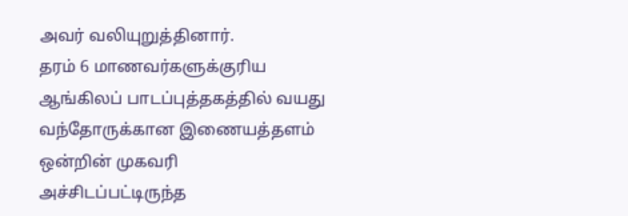அவர் வலியுறுத்தினார்.
தரம் 6 மாணவர்களுக்குரிய ஆங்கிலப் பாடப்புத்தகத்தில் வயது வந்தோருக்கான இணையத்தளம் ஒன்றின் முகவரி அச்சிடப்பட்டிருந்த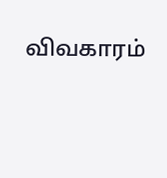விவகாரம்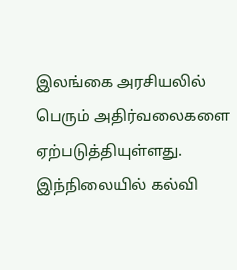இலங்கை அரசியலில் பெரும் அதிர்வலைகளை ஏற்படுத்தியுள்ளது.
இந்நிலையில் கல்வி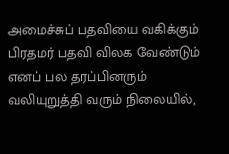அமைச்சுப் பதவியை வகிக்கும் பிரதமர் பதவி விலக வேண்டும் எனப் பல தரப்பினரும் வலியுறுத்தி வரும் நிலையில்,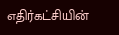எதிர்கட்சியின்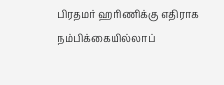பிரதமர் ஹரிணிக்கு எதிராக நம்பிக்கையில்லாப்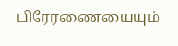பிரேரணையையும்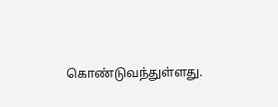கொண்டுவந்துள்ளது.